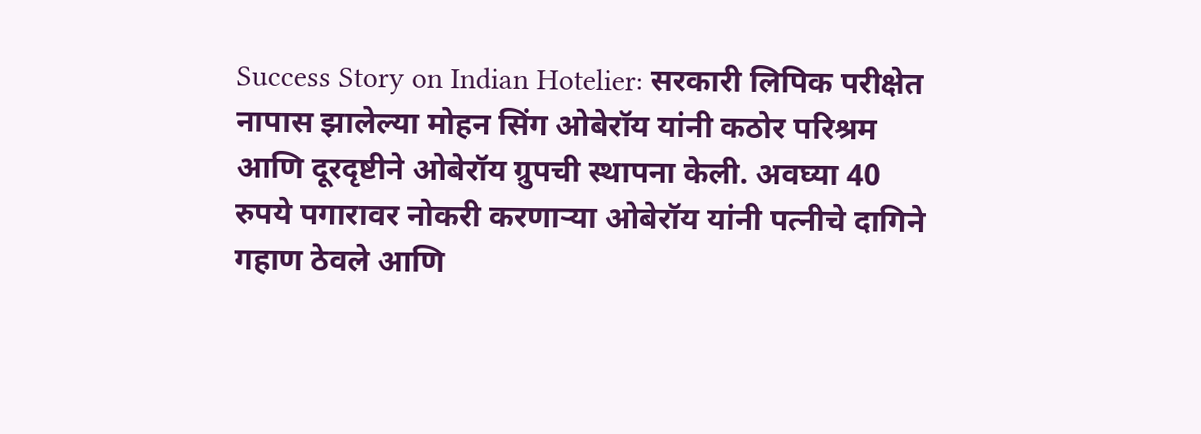Success Story on Indian Hotelier: सरकारी लिपिक परीक्षेत नापास झालेल्या मोहन सिंग ओबेरॉय यांनी कठोर परिश्रम आणि दूरदृष्टीने ओबेरॉय ग्रुपची स्थापना केली. अवघ्या 40 रुपये पगारावर नोकरी करणाऱ्या ओबेरॉय यांनी पत्नीचे दागिने गहाण ठेवले आणि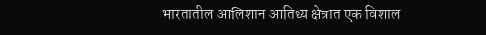भारतातील आलिशान आतिथ्य क्षेत्रात एक विशाल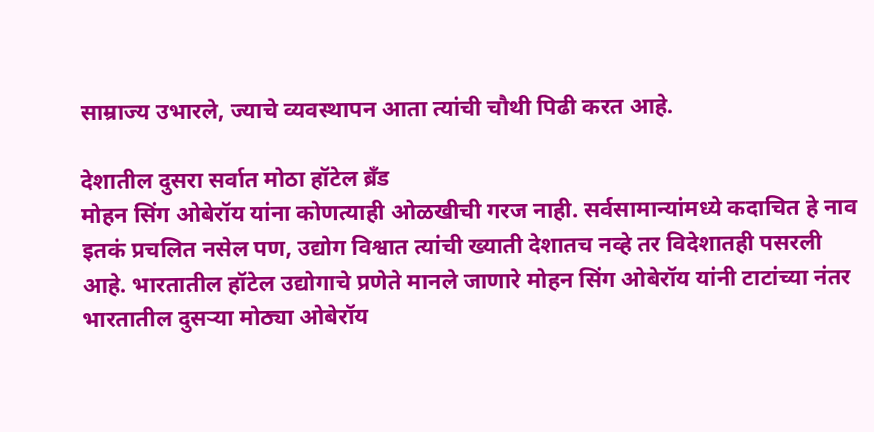साम्राज्य उभारले, ज्याचे व्यवस्थापन आता त्यांची चौथी पिढी करत आहे.

देशातील दुसरा सर्वात मोठा हॉटेल ब्रँड
मोहन सिंग ओबेरॉय यांना कोणत्याही ओळखीची गरज नाही. सर्वसामान्यांमध्ये कदाचित हे नाव इतकं प्रचलित नसेल पण, उद्योग विश्वात त्यांची ख्याती देशातच नव्हे तर विदेशातही पसरली आहे. भारतातील हॉटेल उद्योगाचे प्रणेते मानले जाणारे मोहन सिंग ओबेरॉय यांनी टाटांच्या नंतर भारतातील दुसऱ्या मोठ्या ओबेरॉय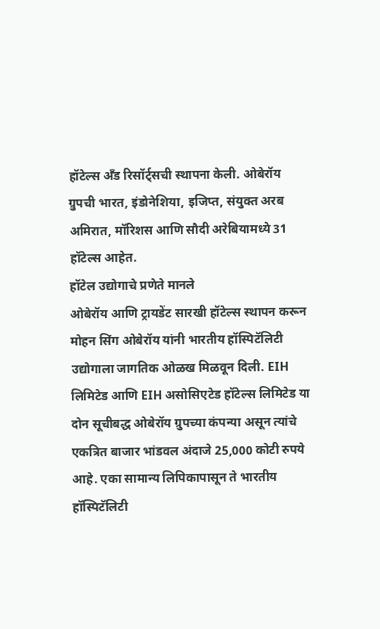हॉटेल्स अँड रिसॉर्ट्सची स्थापना केली. ओबेरॉय ग्रुपची भारत, इंडोनेशिया, इजिप्त, संयुक्त अरब अमिरात, मॉरिशस आणि सौदी अरेबियामध्ये 31 हॉटेल्स आहेत.
हॉटेल उद्योगाचे प्रणेते मानले
ओबेरॉय आणि ट्रायडेंट सारखी हॉटेल्स स्थापन करून मोहन सिंग ओबेरॉय यांनी भारतीय हॉस्पिटॅलिटी उद्योगाला जागतिक ओळख मिळवून दिली. EIH लिमिटेड आणि EIH असोसिएटेड हॉटेल्स लिमिटेड या दोन सूचीबद्ध ओबेरॉय ग्रुपच्या कंपन्या असून त्यांचे एकत्रित बाजार भांडवल अंदाजे 25,000 कोटी रुपये आहे. एका सामान्य लिपिकापासून ते भारतीय हॉस्पिटॅलिटी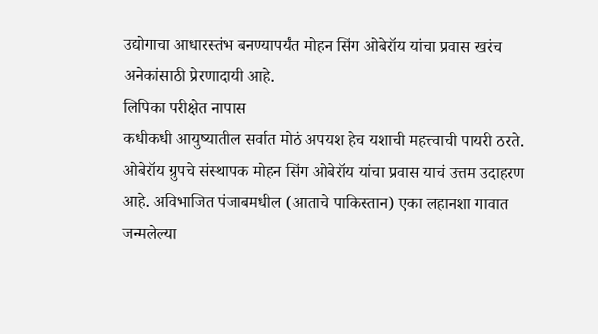उद्योगाचा आधारस्तंभ बनण्यापर्यंत मोहन सिंग ओबेरॉय यांचा प्रवास खरंच अनेकांसाठी प्रेरणादायी आहे.
लिपिका परीक्षेत नापास
कधीकधी आयुष्यातील सर्वात मोठं अपयश हेच यशाची महत्त्वाची पायरी ठरते. ओबेरॉय ग्रुपचे संस्थापक मोहन सिंग ओबेरॉय यांचा प्रवास याचं उत्तम उदाहरण आहे. अविभाजित पंजाबमधील (आताचे पाकिस्तान) एका लहानशा गावात जन्मलेल्या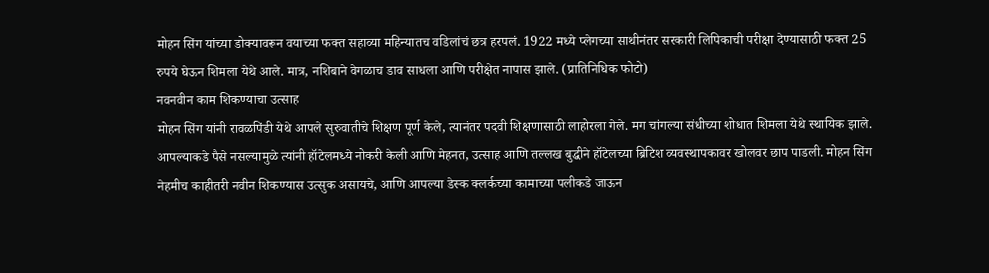मोहन सिंग यांच्या डोक्यावरून वयाच्या फक्त सहाव्या महिन्यातच वडिलांचं छत्र हरपलं. 1922 मध्ये प्लेगच्या साथीनंतर सरकारी लिपिकाची परीक्षा देण्यासाठी फक्त 25 रुपये घेऊन शिमला येथे आले. मात्र, नशिबाने वेगळाच डाव साधला आणि परीक्षेत नापास झाले. (प्रातिनिधिक फोटो)
नवनवीन काम शिकण्याचा उत्साह
मोहन सिंग यांनी रावळपिंडी येथे आपले सुरुवातीचे शिक्षण पूर्ण केले, त्यानंतर पदवी शिक्षणासाठी लाहोरला गेले. मग चांगल्या संधीच्या शोधात शिमला येथे स्थायिक झाले. आपल्याकडे पैसे नसल्यामुळे त्यांनी हॉटेलमध्ये नोकरी केली आणि मेहनत, उत्साह आणि तल्लख बुद्धीने हॉटेलच्या ब्रिटिश व्यवस्थापकावर खोलवर छाप पाडली. मोहन सिंग नेहमीच काहीतरी नवीन शिकण्यास उत्सुक असायचे, आणि आपल्या डेस्क क्लर्कच्या कामाच्या पलीकडे जाऊन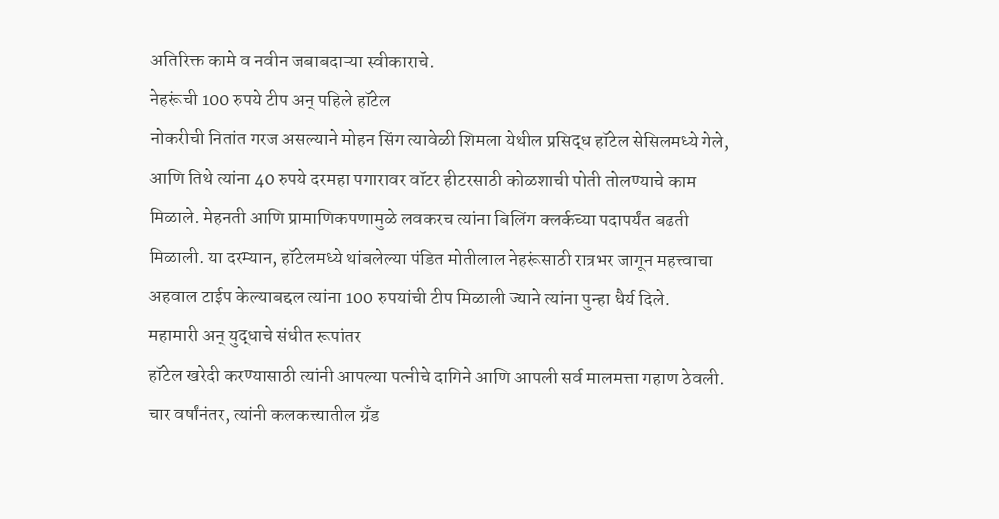अतिरिक्त कामे व नवीन जबाबदाऱ्या स्वीकाराचे.
नेहरूंची 100 रुपये टीप अन् पहिले हॉटेल
नोकरीची नितांत गरज असल्याने मोहन सिंग त्यावेळी शिमला येथील प्रसिद्ध हॉटेल सेसिलमध्ये गेले, आणि तिथे त्यांना 40 रुपये दरमहा पगारावर वॉटर हीटरसाठी कोळशाची पोती तोलण्याचे काम मिळाले. मेहनती आणि प्रामाणिकपणामुळे लवकरच त्यांना बिलिंग क्लर्कच्या पदापर्यंत बढती मिळाली. या दरम्यान, हॉटेलमध्ये थांबलेल्या पंडित मोतीलाल नेहरूंसाठी रात्रभर जागून महत्त्वाचा अहवाल टाईप केल्याबद्दल त्यांना 100 रुपयांची टीप मिळाली ज्याने त्यांना पुन्हा धैर्य दिले.
महामारी अन् युद्धाचे संधीत रूपांतर
हॉटेल खरेदी करण्यासाठी त्यांनी आपल्या पत्नीचे दागिने आणि आपली सर्व मालमत्ता गहाण ठेवली. चार वर्षांनंतर, त्यांनी कलकत्त्यातील ग्रँड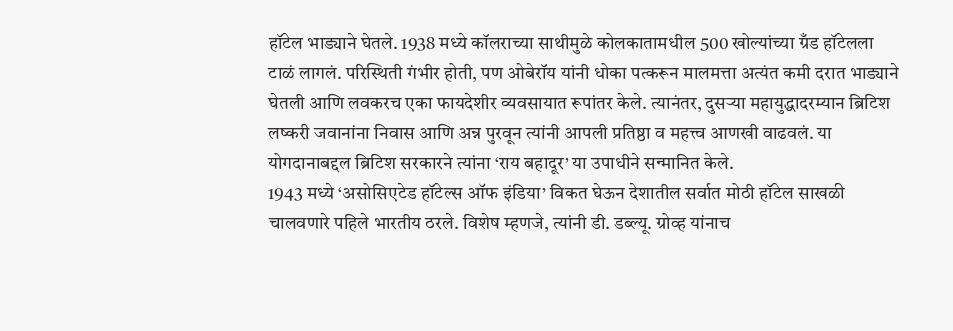हॉटेल भाड्याने घेतले. 1938 मध्ये कॉलराच्या साथीमुळे कोलकातामधील 500 खोल्यांच्या ग्रँड हॉटेलला टाळं लागलं. परिस्थिती गंभीर होती, पण ओबेरॉय यांनी धोका पत्करून मालमत्ता अत्यंत कमी दरात भाड्याने घेतली आणि लवकरच एका फायदेशीर व्यवसायात रूपांतर केले. त्यानंतर, दुसऱ्या महायुद्धादरम्यान ब्रिटिश लष्करी जवानांना निवास आणि अन्न पुरवून त्यांनी आपली प्रतिष्ठा व महत्त्व आणखी वाढवलं. या योगदानाबद्दल ब्रिटिश सरकारने त्यांना ‘राय बहादूर’ या उपाधीने सन्मानित केले.
1943 मध्ये ‘असोसिएटेड हॉटेल्स ऑफ इंडिया’ विकत घेऊन देशातील सर्वात मोठी हॉटेल साखळी चालवणारे पहिले भारतीय ठरले. विशेष म्हणजे, त्यांनी डी. डब्ल्यू. ग्रोव्ह यांनाच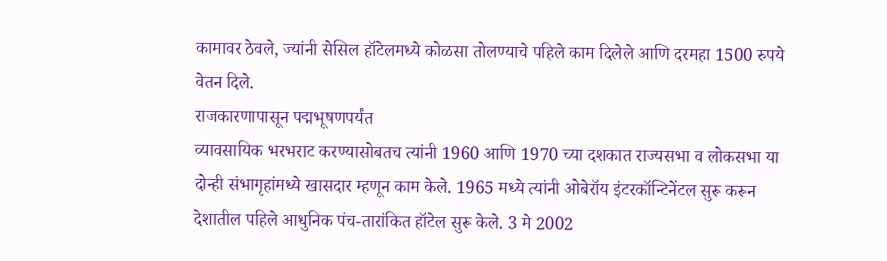कामावर ठेवले, ज्यांनी सेसिल हॉटेलमध्ये कोळसा तोलण्याचे पहिले काम दिलेले आणि दरमहा 1500 रुपये वेतन दिले.
राजकारणापासून पद्मभूषणपर्यंत
व्यावसायिक भरभराट करण्यासोबतच त्यांनी 1960 आणि 1970 च्या दशकात राज्यसभा व लोकसभा या दोन्ही संभागृहांमध्ये खासदार म्हणून काम केले. 1965 मध्ये त्यांनी ओबेरॉय इंटरकॉन्टिनेंटल सुरू करून देशातील पहिले आधुनिक पंच-तारांकित हॉटेल सुरू केले. 3 मे 2002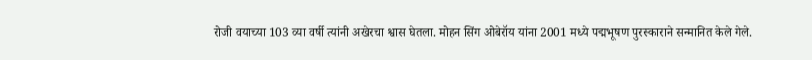रोजी वयाच्या 103 व्या वर्षी त्यांनी अखेरचा श्वास घेतला. मोहन सिंग ओबेरॉय यांना 2001 मध्ये पद्मभूषण पुरस्काराने सन्मानित केले गेले.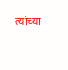त्यांच्या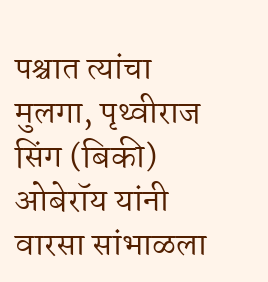पश्चात त्यांचा मुलगा, पृथ्वीराज सिंग (बिकी) ओबेरॉय यांनी वारसा सांभाळला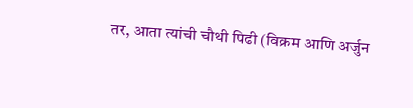तर, आता त्यांची चौथी पिढी (विक्रम आणि अर्जुन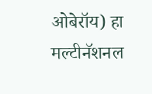ओबेरॉय) हा मल्टीनॅशनल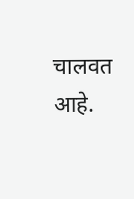चालवत आहे.